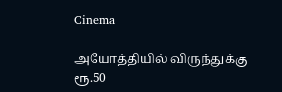Cinema

அயோத்தியில் விருந்துக்கு ரூ.50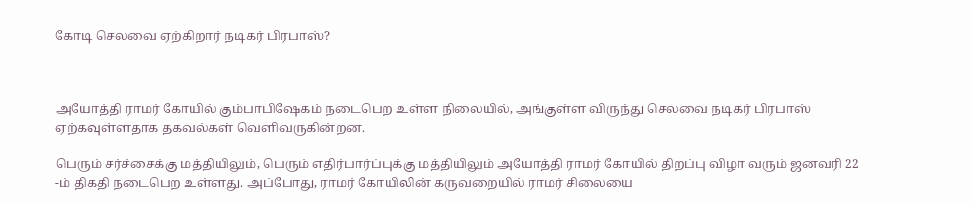கோடி செலவை ஏற்கிறார் நடிகர் பிரபாஸ்?



அயோத்தி ராமர் கோயில் கும்பாபிஷேகம் நடைபெற உள்ள நிலையில், அங்குள்ள விருந்து செலவை நடிகர் பிரபாஸ் ஏற்கவுள்ளதாக தகவல்கள் வெளிவருகின்றன.

பெரும் சர்ச்சைக்கு மத்தியிலும், பெரும் எதிர்பார்ப்புக்கு மத்தியிலும் அயோத்தி ராமர் கோயில் திறப்பு விழா வரும் ஜனவரி 22 -ம் திகதி நடைபெற உள்ளது. அப்போது, ராமர் கோயிலின் கருவறையில் ராமர் சிலையை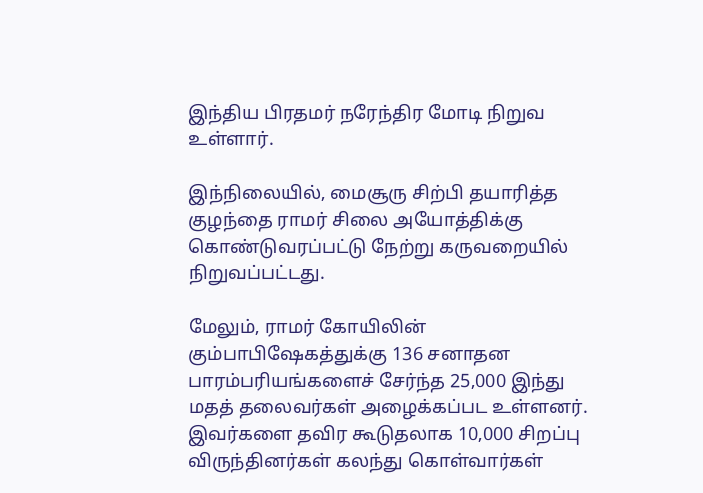இந்திய பிரதமர் நரேந்திர மோடி நிறுவ உள்ளார்.

இந்நிலையில், மைசூரு சிற்பி தயாரித்த குழந்தை ராமர் சிலை அயோத்திக்கு கொண்டுவரப்பட்டு நேற்று கருவறையில் நிறுவப்பட்டது.

மேலும், ராமர் கோயிலின் கும்பாபிஷேகத்துக்கு 136 சனாதன பாரம்பரியங்களைச் சேர்ந்த 25,000 இந்து மதத் தலைவர்கள் அழைக்கப்பட உள்ளனர். இவர்களை தவிர கூடுதலாக 10,000 சிறப்பு விருந்தினர்கள் கலந்து கொள்வார்கள்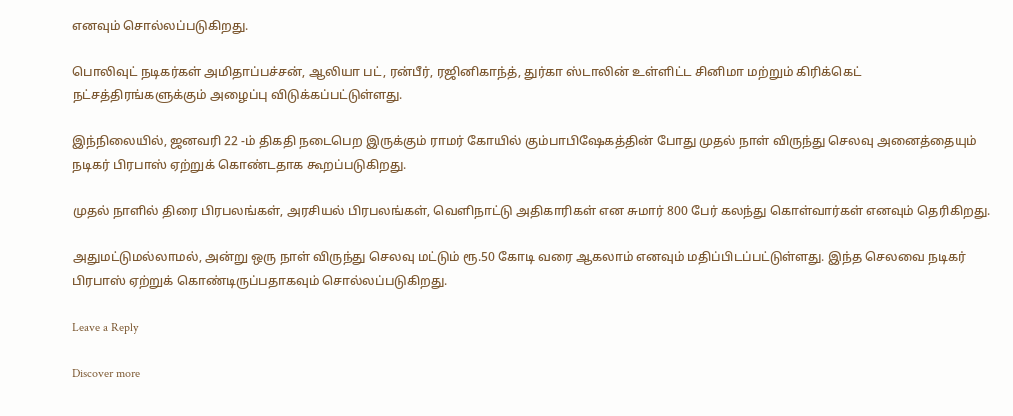எனவும் சொல்லப்படுகிறது.

பொலிவுட் நடிகர்கள் அமிதாப்பச்சன், ஆலியா பட், ரன்பீர், ரஜினிகாந்த், துர்கா ஸ்டாலின் உள்ளிட்ட சினிமா மற்றும் கிரிக்கெட் நட்சத்திரங்களுக்கும் அழைப்பு விடுக்கப்பட்டுள்ளது.

இந்நிலையில், ஜனவரி 22 -ம் திகதி நடைபெற இருக்கும் ராமர் கோயில் கும்பாபிஷேகத்தின் போது முதல் நாள் விருந்து செலவு அனைத்தையும் நடிகர் பிரபாஸ் ஏற்றுக் கொண்டதாக கூறப்படுகிறது.

முதல் நாளில் திரை பிரபலங்கள், அரசியல் பிரபலங்கள், வெளிநாட்டு அதிகாரிகள் என சுமார் 800 பேர் கலந்து கொள்வார்கள் எனவும் தெரிகிறது.

அதுமட்டுமல்லாமல், அன்று ஒரு நாள் விருந்து செலவு மட்டும் ரூ.50 கோடி வரை ஆகலாம் எனவும் மதிப்பிடப்பட்டுள்ளது. இந்த செலவை நடிகர் பிரபாஸ் ஏற்றுக் கொண்டிருப்பதாகவும் சொல்லப்படுகிறது.

Leave a Reply

Discover more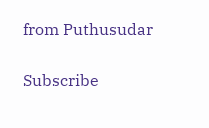from Puthusudar

Subscribe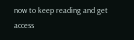now to keep reading and get access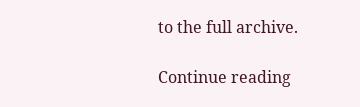to the full archive.

Continue reading